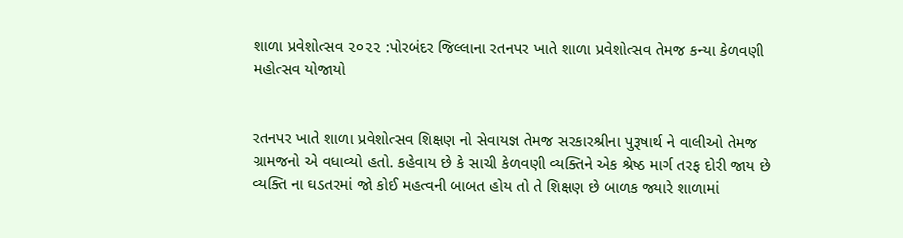શાળા પ્રવેશોત્સવ ૨૦૨૨ :પોરબંદર જિલ્લાના રતનપર ખાતે શાળા પ્રવેશોત્સવ તેમજ કન્યા કેળવણી મહોત્સવ યોજાયો


રતનપર ખાતે શાળા પ્રવેશોત્સવ શિક્ષણ નો સેવાયજ્ઞ તેમજ સરકારશ્રીના પુરૂષાર્થ ને વાલીઓ તેમજ ગ્રામજનો એ વધાવ્યો હતો. કહેવાય છે કે સાચી કેળવણી વ્યક્તિને એક શ્રેષ્ઠ માર્ગ તરફ દોરી જાય છે વ્યક્તિ ના ઘડતરમાં જો કોઈ મહત્વની બાબત હોય તો તે શિક્ષણ છે બાળક જ્યારે શાળામાં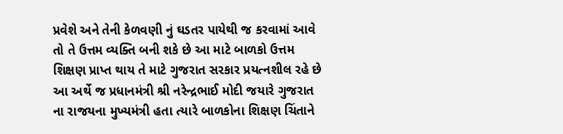પ્રવેશે અને તેની કેળવણી નું ઘડતર પાયેથી જ કરવામાં આવે તો તે ઉત્તમ વ્યક્તિ બની શકે છે આ માટે બાળકો ઉત્તમ શિક્ષણ પ્રાપ્ત થાય તે માટે ગુજરાત સરકાર પ્રયત્નશીલ રહે છે આ અર્થે જ પ્રધાનમંત્રી શ્રી નરેન્દ્રભાઈ મોદી જયારે ગુજરાત ના રાજયના મુખ્યમંત્રી હતા ત્યારે બાળકોના શિક્ષણ ચિંતાને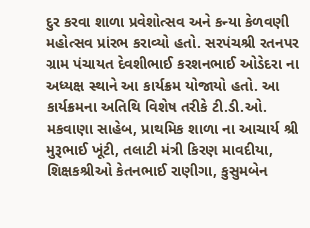દુર કરવા શાળા પ્રવેશોત્સવ અને કન્યા કેળવણી મહોત્સવ પ્રાંરભ કરાવ્યો હતો. સરપંચશ્રી રતનપર ગ્રામ પંચાયત દેવશીભાઈ કરશનભાઈ ઓડેદરા ના અધ્યક્ષ સ્થાને આ કાર્યક્રમ યોજાયો હતો. આ કાર્યક્રમના અતિથિ વિશેષ તરીકે ટી.ડી.ઓ. મકવાણા સાહેબ, પ્રાથમિક શાળા ના આચાર્ય શ્રી મુરૂભાઈ ખૂંટી, તલાટી મંત્રી કિરણ માવદીયા, શિક્ષકશ્રીઓ કેતનભાઈ રાણીગા, કુસુમબેન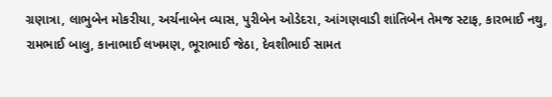ગ્રણાત્રા, લાભુબેન મોકરીયા, અર્ચનાબેન વ્યાસ, પુરીબેન ઓડેદરા, આંગણવાડી શાંતિબેન તેમજ સ્ટાફ, કારભાઈ નથુ, રામભાઈ બાલુ, કાનાભાઈ લખમણ, ભૂરાભાઈ જેઠા, દેવશીભાઈ સામત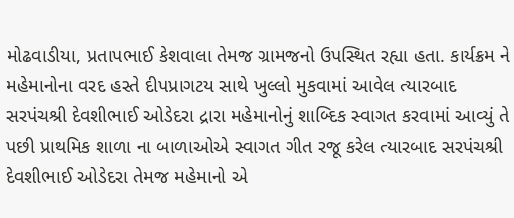મોઢવાડીયા, પ્રતાપભાઈ કેશવાલા તેમજ ગ્રામજનો ઉપસ્થિત રહ્યા હતા. કાર્યક્રમ ને મહેમાનોના વરદ હસ્તે દીપપ્રાગટય સાથે ખુલ્લો મુકવામાં આવેલ ત્યારબાદ સરપંચશ્રી દેવશીભાઈ ઓડેદરા દ્રારા મહેમાનોનું શાબ્દિક સ્વાગત કરવામાં આવ્યું તે પછી પ્રાથમિક શાળા ના બાળાઓએ સ્વાગત ગીત રજૂ કરેલ ત્યારબાદ સરપંચશ્રી દેવશીભાઈ ઓડેદરા તેમજ મહેમાનો એ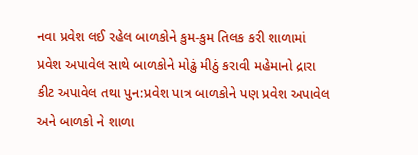નવા પ્રવેશ લઈ રહેલ બાળકોને કુમ-કુમ તિલક કરી શાળામાં પ્રવેશ અપાવેલ સાથે બાળકોને મોઢું મીઠું કરાવી મહેમાનો દ્રારા કીટ અપાવેલ તથા પુન:પ્રવેશ પાત્ર બાળકોને પણ પ્રવેશ અપાવેલ અને બાળકો ને શાળા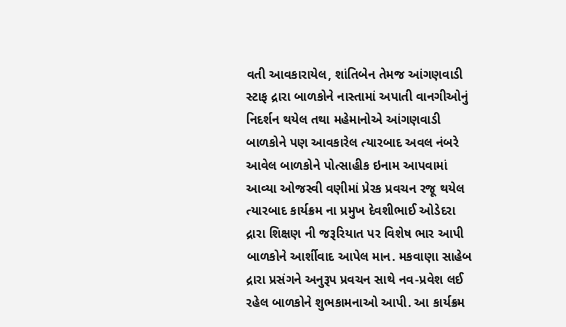વતી આવકારાયેલ, શાંતિબેન તેમજ આંગણવાડી સ્ટાફ દ્રારા બાળકોને નાસ્તામાં અપાતી વાનગીઓનું નિદર્શન થયેલ તથા મહેમાનોએ આંગણવાડી બાળકોને પણ આવકારેલ ત્યારબાદ અવલ નંબરે આવેલ બાળકોને પોત્સાહીક ઇનામ આપવામાં આવ્યા ઓજસ્વી વણીમાં પ્રેરક પ્રવચન રજૂ થયેલ ત્યારબાદ કાર્યક્રમ ના પ્રમુખ દેવશીભાઈ ઓડેદરા દ્રારા શિક્ષણ ની જરૂરિયાત પર વિશેષ ભાર આપી બાળકોને આર્શીવાદ આપેલ માન. મકવાણા સાહેબ દ્રારા પ્રસંગને અનુરૂપ પ્રવચન સાથે નવ-પ્રવેશ લઈ રહેલ બાળકોને શુભકામનાઓ આપી. આ કાર્યક્રમ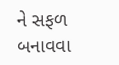ને સફળ બનાવવા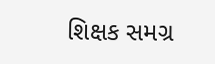શિક્ષક સમગ્ર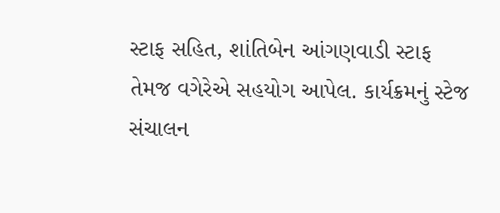સ્ટાફ સહિત, શાંતિબેન આંગણવાડી સ્ટાફ તેમજ વગેરેએ સહયોગ આપેલ. કાર્યક્રમનું સ્ટેજ સંચાલન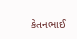કેતનભાઈ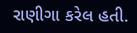રાણીગા કરેલ હતી.